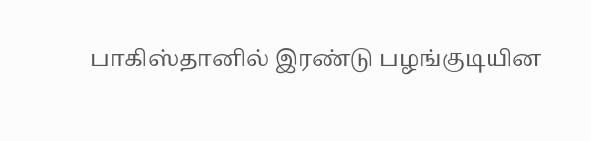பாகிஸ்தானில் இரண்டு பழங்குடியின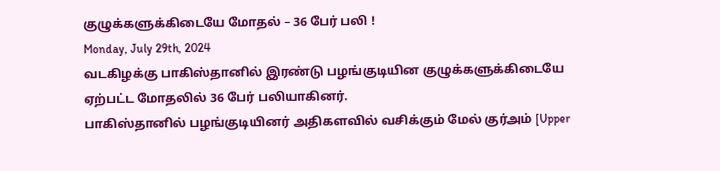குழுக்களுக்கிடையே மோதல் – 36 பேர் பலி !
Monday, July 29th, 2024
வடகிழக்கு பாகிஸ்தானில் இரண்டு பழங்குடியின குழுக்களுக்கிடையே ஏற்பட்ட மோதலில் 36 பேர் பலியாகினர்.
பாகிஸ்தானில் பழங்குடியினர் அதிகளவில் வசிக்கும் மேல் குர்அம் [Upper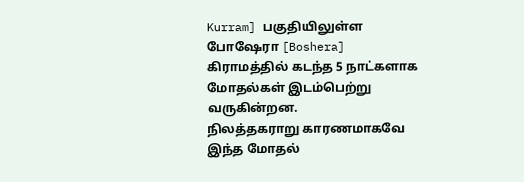Kurram] பகுதியிலுள்ள போஷேரா [Boshera] கிராமத்தில் கடந்த 5 நாட்களாக மோதல்கள் இடம்பெற்று வருகின்றன.
நிலத்தகராறு காரணமாகவே இந்த மோதல்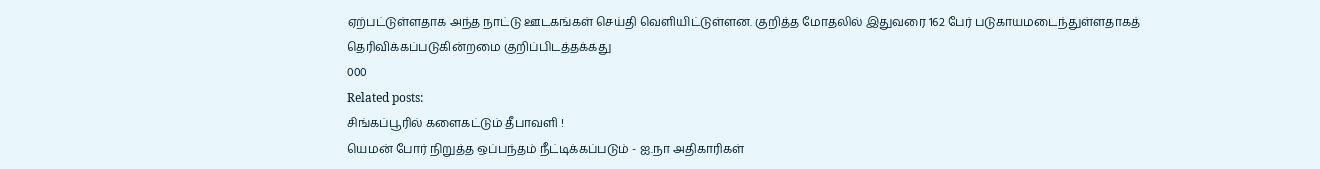ஏற்பட்டுள்ளதாக அந்த நாட்டு ஊடகங்கள் செய்தி வெளியிட்டுள்ளன. குறித்த மோதலில் இதுவரை 162 பேர் படுகாயமடைந்துள்ளதாகத் தெரிவிக்கப்படுகின்றமை குறிப்பிடத்தக்கது
000
Related posts:
சிங்கப்பூரில் களைகட்டும் தீபாவளி !
யெமன் போர் நிறுத்த ஒப்பந்தம் நீட்டிக்கப்படும் - ஐ.நா அதிகாரிகள்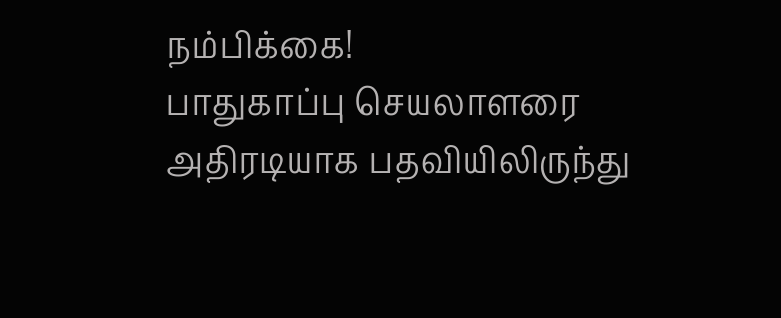நம்பிக்கை!
பாதுகாப்பு செயலாளரை அதிரடியாக பதவியிலிருந்து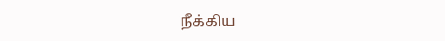நீக்கிய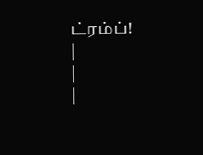ட்ரம்ப்!
|
|
|